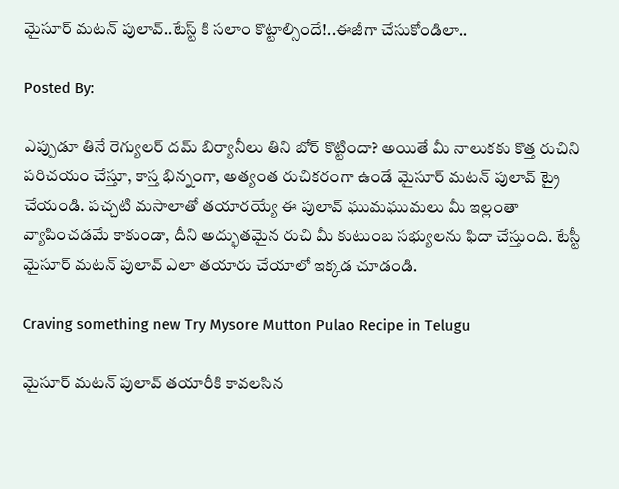మైసూర్ మటన్ పులావ్..టేస్ట్ కి సలాం కొట్టాల్సిందే!..ఈజీగా చేసుకోండిలా..

Posted By:

ఎప్పుడూ తినే రెగ్యులర్ దమ్ బిర్యానీలు తిని బోర్ కొట్టిందా? అయితే మీ నాలుకకు కొత్త రుచిని పరిచయం చేస్తూ, కాస్త భిన్నంగా, అత్యంత రుచికరంగా ఉండే మైసూర్ మటన్ పులావ్ ట్రై చేయండి. పచ్చటి మసాలాతో తయారయ్యే ఈ పులావ్ ఘుమఘుమలు మీ ఇల్లంతా వ్యాపించడమే కాకుండా, దీని అద్భుతమైన రుచి మీ కుటుంబ సభ్యులను ఫిదా చేస్తుంది. టేస్టీ మైసూర్ మటన్ పులావ్ ఎలా తయారు చేయాలో ఇక్కడ చూడండి.

Craving something new Try Mysore Mutton Pulao Recipe in Telugu

మైసూర్ మటన్ పులావ్ తయారీకి కావలసిన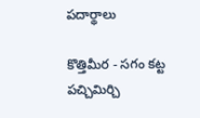పదార్థాలు

కొత్తిమీర - సగం కట్ట
పచ్చిమిర్చి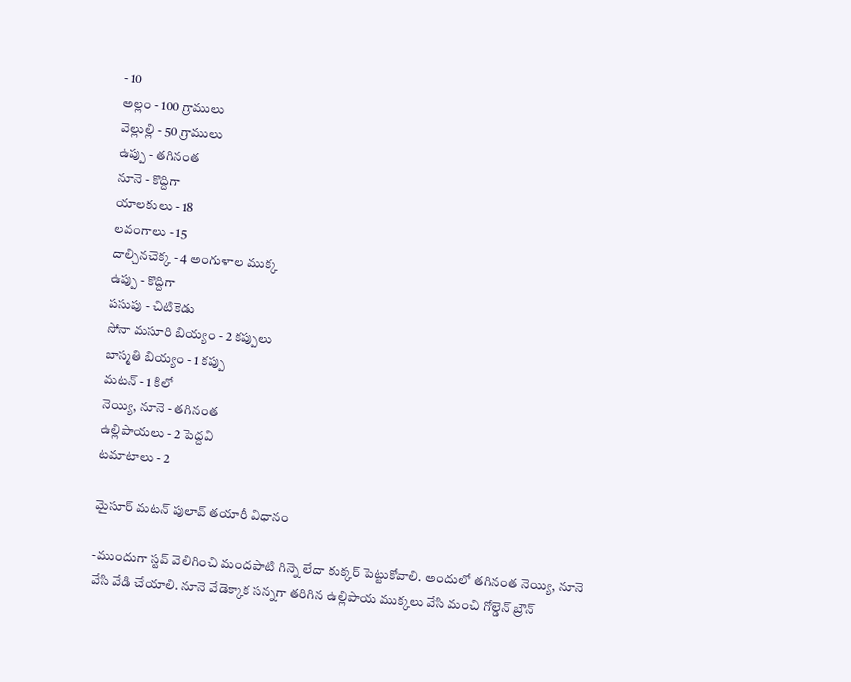- 10
అల్లం - 100 గ్రాములు
వెల్లుల్లి - 50 గ్రాములు
ఉప్పు - తగినంత
నూనె - కొద్దిగా
యాలకులు - 18
లవంగాలు - 15
దాల్చినచెక్క - 4 అంగుళాల ముక్క
ఉప్పు - కొద్దిగా
పసుపు - చిటికెడు
సోనా మసూరి బియ్యం - 2 కప్పులు
బాస్మతి బియ్యం - 1 కప్పు
మటన్ - 1 కిలో
నెయ్యి, నూనె - తగినంత
ఉల్లిపాయలు - 2 పెద్దవి
టమాటాలు - 2

మైసూర్ మటన్ పులావ్ తయారీ విధానం

-ముందుగా స్టవ్ వెలిగించి మందపాటి గిన్నె లేదా కుక్కర్ పెట్టుకోవాలి. అందులో తగినంత నెయ్యి, నూనె వేసి వేడి చేయాలి. నూనె వేడెక్కాక సన్నగా తరిగిన ఉల్లిపాయ ముక్కలు వేసి మంచి గోల్డెన్ బ్రౌన్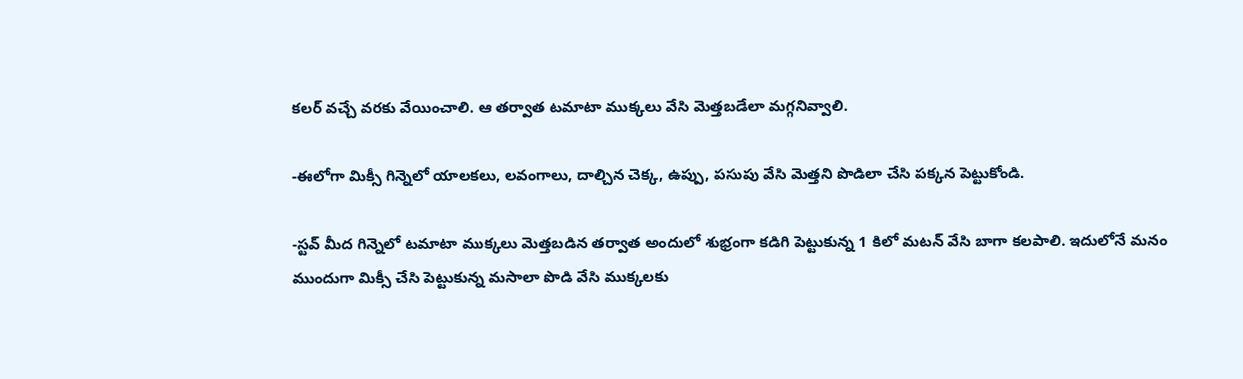కలర్ వచ్చే వరకు వేయించాలి. ఆ తర్వాత టమాటా ముక్కలు వేసి మెత్తబడేలా మగ్గనివ్వాలి.

-ఈలోగా మిక్సీ గిన్నెలో యాలకలు, లవంగాలు, దాల్చిన చెక్క, ఉప్పు, పసుపు వేసి మెత్తని పొడిలా చేసి పక్కన పెట్టుకోండి.

-స్టవ్ మీద గిన్నెలో టమాటా ముక్కలు మెత్తబడిన తర్వాత అందులో శుభ్రంగా కడిగి పెట్టుకున్న 1 కిలో మటన్ వేసి బాగా కలపాలి. ఇదులోనే మనం ముందుగా మిక్సీ చేసి పెట్టుకున్న మసాలా పొడి వేసి ముక్కలకు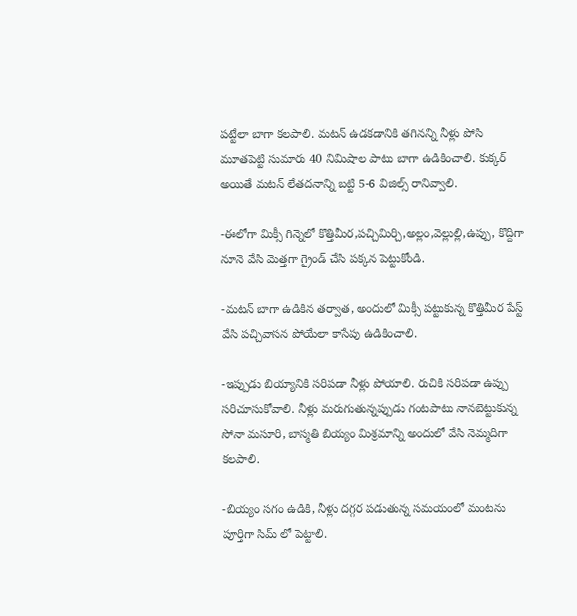పట్టేలా బాగా కలపాలి. మటన్ ఉడకడానికి తగినన్ని నీళ్లు పోసి మూతపెట్టి సుమారు 40 నిమిషాల పాటు బాగా ఉడికించాలి. కుక్కర్ అయితే మటన్ లేతదనాన్ని బట్టి 5-6 విజిల్స్ రానివ్వాలి.

-ఈలోగా మిక్సీ గిన్నెలో కొత్తిమీర,పచ్చిమిర్చి,అల్లం,వెల్లుల్లి,ఉప్పు, కొద్దిగా నూనె వేసి మెత్తగా గ్రైండ్ చేసి పక్కన పెట్టుకోండి.

-మటన్ బాగా ఉడికిన తర్వాత, అందులో మిక్సీ పట్టుకున్న కొత్తిమీర పేస్ట్ వేసి పచ్చివాసన పోయేలా కాసేపు ఉడికించాలి.

-ఇప్పుడు బియ్యానికి సరిపడా నీళ్లు పోయాలి. రుచికి సరిపడా ఉప్పు సరిచూసుకోవాలి. నీళ్లు మరుగుతున్నప్పుడు గంటపాటు నానబెట్టుకున్న సోనా మసూరి, బాస్మతి బియ్యం మిశ్రమాన్ని అందులో వేసి నెమ్మదిగా కలపాలి.

-బియ్యం సగం ఉడికి, నీళ్లు దగ్గర పడుతున్న సమయంలో మంటను పూర్తిగా సిమ్ లో పెట్టాలి.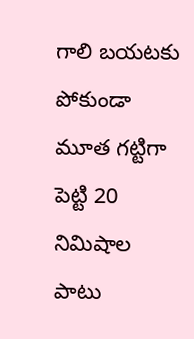గాలి బయటకు పోకుండా మూత గట్టిగా పెట్టి 20 నిమిషాల పాటు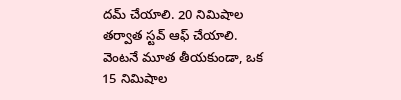దమ్ చేయాలి. 20 నిమిషాల తర్వాత స్టవ్ ఆఫ్ చేయాలి. వెంటనే మూత తీయకుండా, ఒక 15 నిమిషాల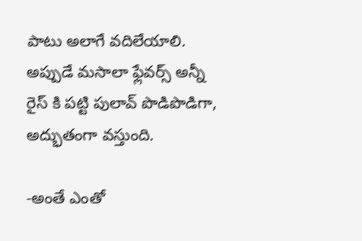పాటు అలాగే వదిలేయాలి. అప్పుడే మసాలా ఫ్లేవర్స్ అన్నీ రైస్ కి పట్టి పులావ్ పొడిపొడిగా, అద్భుతంగా వస్తుంది.

-అంతే ఎంతో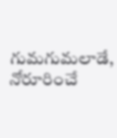గుమగుమలాడే, నోరూరించే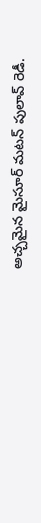అచ్చమైన మైసూర్ మటన్ పులావ్ రెడీ.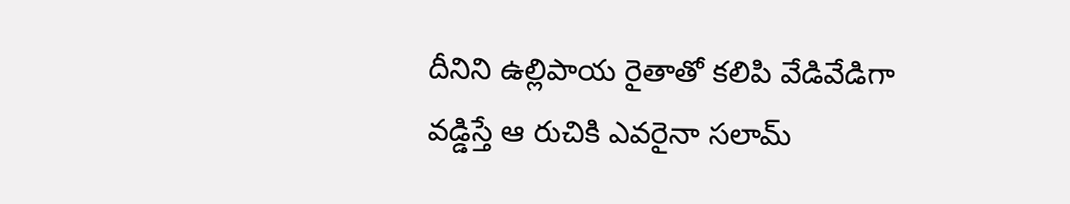దీనిని ఉల్లిపాయ రైతాతో కలిపి వేడివేడిగా వడ్డిస్తే ఆ రుచికి ఎవరైనా సలామ్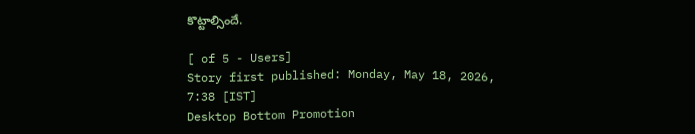కొట్టాల్సిందే.

[ of 5 - Users]
Story first published: Monday, May 18, 2026, 7:38 [IST]
Desktop Bottom Promotion